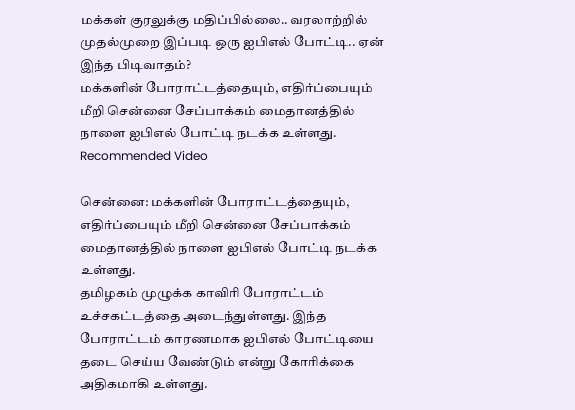மக்கள் குரலுக்கு மதிப்பில்லை.. வரலாற்றில் முதல்முறை இப்படி ஒரு ஐபிஎல் போட்டி.. ஏன் இந்த பிடிவாதம்?
மக்களின் போராட்டத்தையும், எதிர்ப்பையும் மீறி சென்னை சேப்பாக்கம் மைதானத்தில் நாளை ஐபிஎல் போட்டி நடக்க உள்ளது.
Recommended Video

சென்னை: மக்களின் போராட்டத்தையும், எதிர்ப்பையும் மீறி சென்னை சேப்பாக்கம் மைதானத்தில் நாளை ஐபிஎல் போட்டி நடக்க உள்ளது.
தமிழகம் முழுக்க காவிரி போராட்டம் உச்சகட்டத்தை அடைந்துள்ளது. இந்த போராட்டம் காரணமாக ஐபிஎல் போட்டியை தடை செய்ய வேண்டும் என்று கோரிக்கை அதிகமாகி உள்ளது.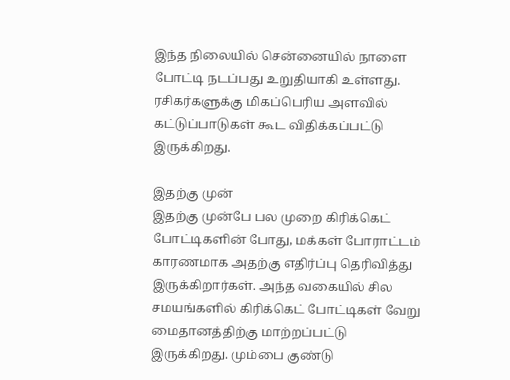இந்த நிலையில் சென்னையில் நாளை போட்டி நடப்பது உறுதியாகி உள்ளது. ரசிகர்களுக்கு மிகப்பெரிய அளவில் கட்டுப்பாடுகள் கூட விதிக்கப்பட்டு இருக்கிறது.

இதற்கு முன்
இதற்கு முன்பே பல முறை கிரிக்கெட் போட்டிகளின் போது, மக்கள் போராட்டம் காரணமாக அதற்கு எதிர்ப்பு தெரிவித்து இருக்கிறார்கள். அந்த வகையில் சில சமயங்களில் கிரிக்கெட் போட்டிகள் வேறு மைதானத்திற்கு மாற்றப்பட்டு இருக்கிறது. மும்பை குண்டு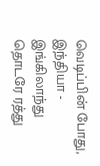வெடிப்பின் போது, இந்தியா - இங்கிலாந்து தொடரே ரத்து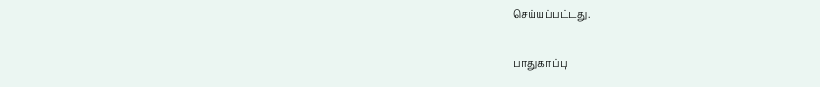செய்யப்பட்டது.

பாதுகாப்பு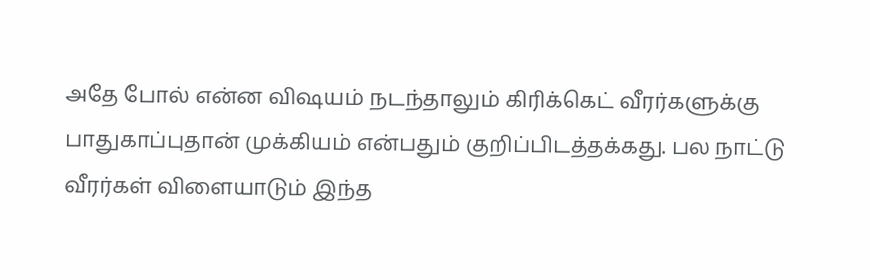அதே போல் என்ன விஷயம் நடந்தாலும் கிரிக்கெட் வீரர்களுக்கு பாதுகாப்புதான் முக்கியம் என்பதும் குறிப்பிடத்தக்கது. பல நாட்டு வீரர்கள் விளையாடும் இந்த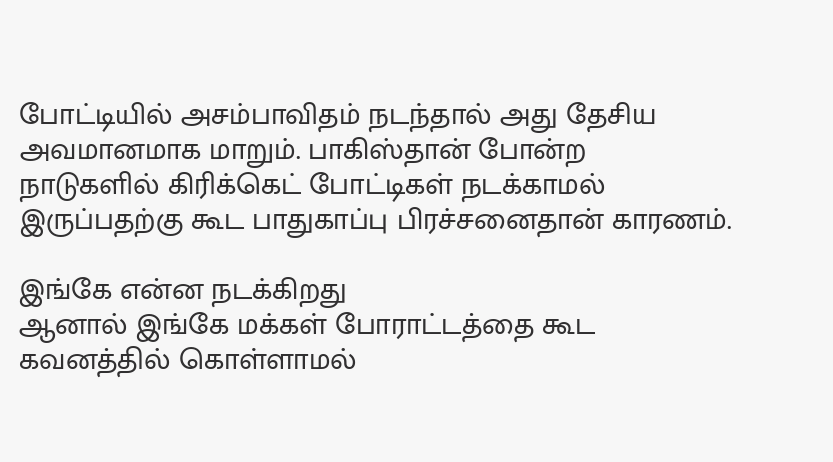போட்டியில் அசம்பாவிதம் நடந்தால் அது தேசிய அவமானமாக மாறும். பாகிஸ்தான் போன்ற நாடுகளில் கிரிக்கெட் போட்டிகள் நடக்காமல் இருப்பதற்கு கூட பாதுகாப்பு பிரச்சனைதான் காரணம்.

இங்கே என்ன நடக்கிறது
ஆனால் இங்கே மக்கள் போராட்டத்தை கூட கவனத்தில் கொள்ளாமல்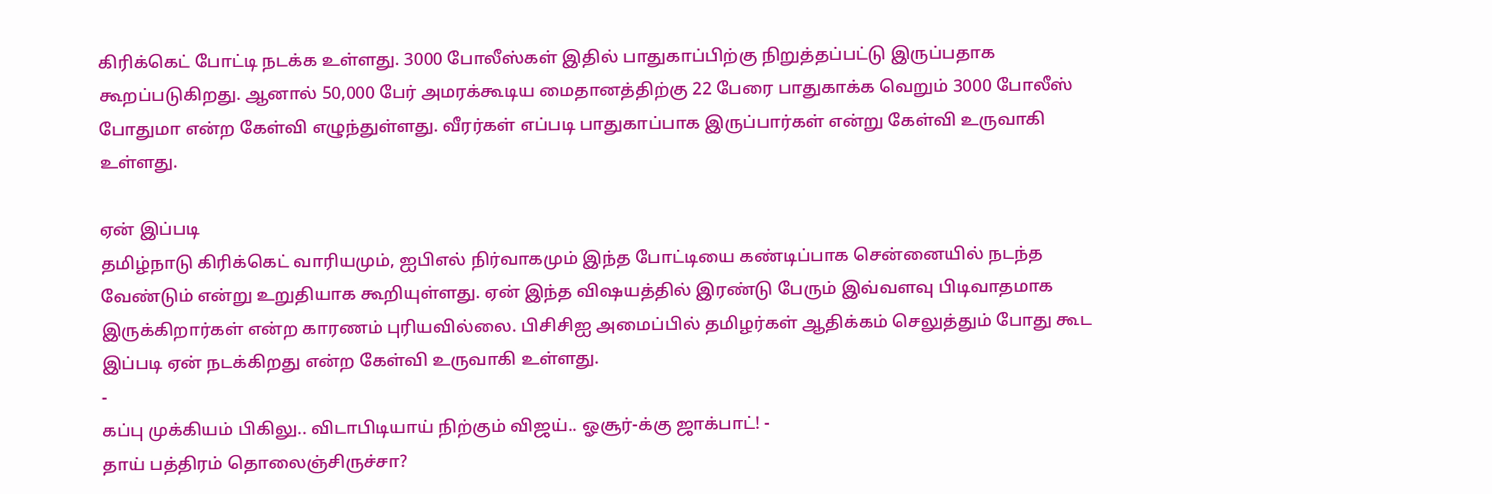கிரிக்கெட் போட்டி நடக்க உள்ளது. 3000 போலீஸ்கள் இதில் பாதுகாப்பிற்கு நிறுத்தப்பட்டு இருப்பதாக கூறப்படுகிறது. ஆனால் 50,000 பேர் அமரக்கூடிய மைதானத்திற்கு 22 பேரை பாதுகாக்க வெறும் 3000 போலீஸ் போதுமா என்ற கேள்வி எழுந்துள்ளது. வீரர்கள் எப்படி பாதுகாப்பாக இருப்பார்கள் என்று கேள்வி உருவாகி உள்ளது.

ஏன் இப்படி
தமிழ்நாடு கிரிக்கெட் வாரியமும், ஐபிஎல் நிர்வாகமும் இந்த போட்டியை கண்டிப்பாக சென்னையில் நடந்த வேண்டும் என்று உறுதியாக கூறியுள்ளது. ஏன் இந்த விஷயத்தில் இரண்டு பேரும் இவ்வளவு பிடிவாதமாக இருக்கிறார்கள் என்ற காரணம் புரியவில்லை. பிசிசிஐ அமைப்பில் தமிழர்கள் ஆதிக்கம் செலுத்தும் போது கூட இப்படி ஏன் நடக்கிறது என்ற கேள்வி உருவாகி உள்ளது.
-
கப்பு முக்கியம் பிகிலு.. விடாபிடியாய் நிற்கும் விஜய்.. ஓசூர்-க்கு ஜாக்பாட்! -
தாய் பத்திரம் தொலைஞ்சிருச்சா?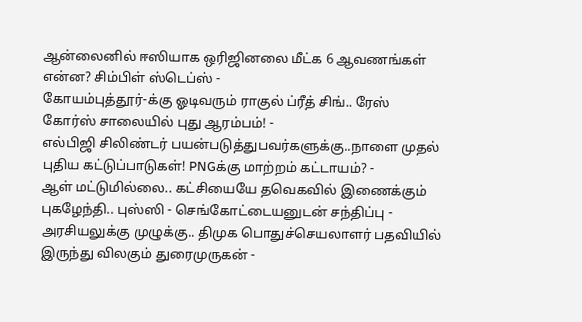ஆன்லைனில் ஈஸியாக ஒரிஜினலை மீட்க 6 ஆவணங்கள் என்ன? சிம்பிள் ஸ்டெப்ஸ் -
கோயம்புத்தூர்-க்கு ஓடிவரும் ராகுல் ப்ரீத் சிங்.. ரேஸ் கோர்ஸ் சாலையில் புது ஆரம்பம்! -
எல்பிஜி சிலிண்டர் பயன்படுத்துபவர்களுக்கு..நாளை முதல் புதிய கட்டுப்பாடுகள்! PNGக்கு மாற்றம் கட்டாயம்? -
ஆள் மட்டுமில்லை.. கட்சியையே தவெகவில் இணைக்கும் புகழேந்தி.. புஸ்ஸி - செங்கோட்டையனுடன் சந்திப்பு -
அரசியலுக்கு முழுக்கு.. திமுக பொதுச்செயலாளர் பதவியில் இருந்து விலகும் துரைமுருகன் -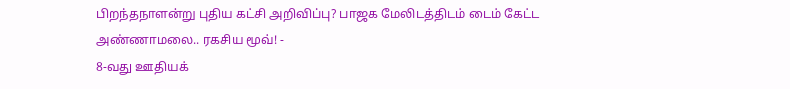பிறந்தநாளன்று புதிய கட்சி அறிவிப்பு? பாஜக மேலிடத்திடம் டைம் கேட்ட அண்ணாமலை.. ரகசிய மூவ்! -
8-வது ஊதியக்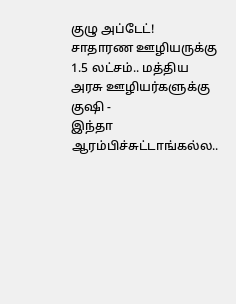குழு அப்டேட்! சாதாரண ஊழியருக்கு 1.5 லட்சம்.. மத்திய அரசு ஊழியர்களுக்கு குஷி -
இந்தா ஆரம்பிச்சுட்டாங்கல்ல..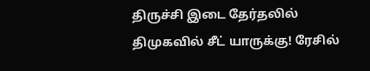திருச்சி இடை தேர்தலில் திமுகவில் சீட் யாருக்கு! ரேசில்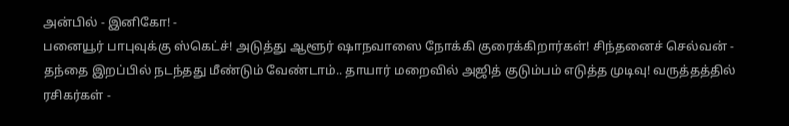அன்பில் - இனிகோ! -
பனையூர் பாபுவுக்கு ஸ்கெட்ச்! அடுத்து ஆளூர் ஷாநவாஸை நோக்கி குரைக்கிறார்கள்! சிந்தனைச் செல்வன் -
தந்தை இறப்பில் நடந்தது மீண்டும் வேண்டாம்.. தாயார் மறைவில் அஜித் குடும்பம் எடுத்த முடிவு! வருத்தத்தில் ரசிகர்கள் -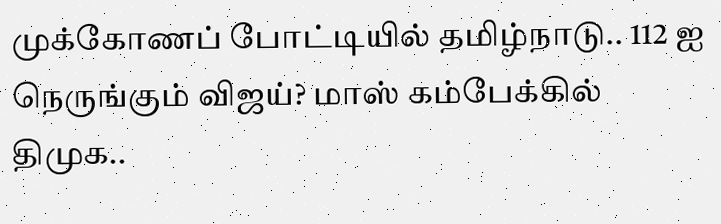முக்கோணப் போட்டியில் தமிழ்நாடு.. 112 ஐ நெருங்கும் விஜய்? மாஸ் கம்பேக்கில் திமுக..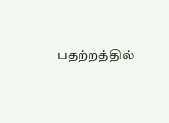பதற்றத்தில்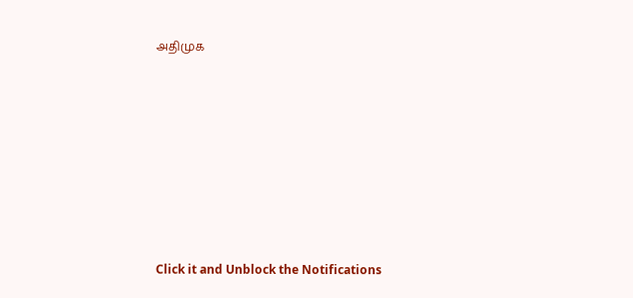அதிமுக












Click it and Unblock the Notifications